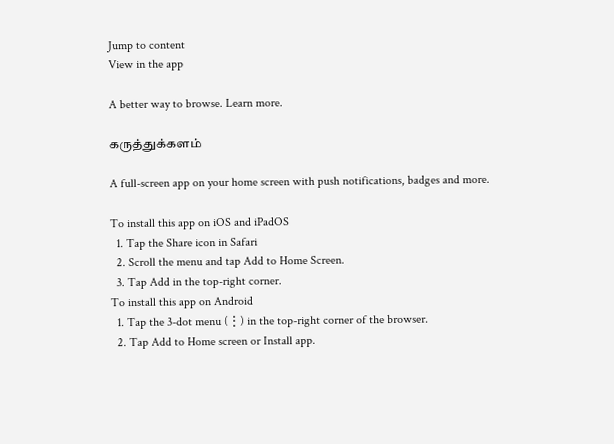Jump to content
View in the app

A better way to browse. Learn more.

கருத்துக்களம்

A full-screen app on your home screen with push notifications, badges and more.

To install this app on iOS and iPadOS
  1. Tap the Share icon in Safari
  2. Scroll the menu and tap Add to Home Screen.
  3. Tap Add in the top-right corner.
To install this app on Android
  1. Tap the 3-dot menu (⋮) in the top-right corner of the browser.
  2. Tap Add to Home screen or Install app.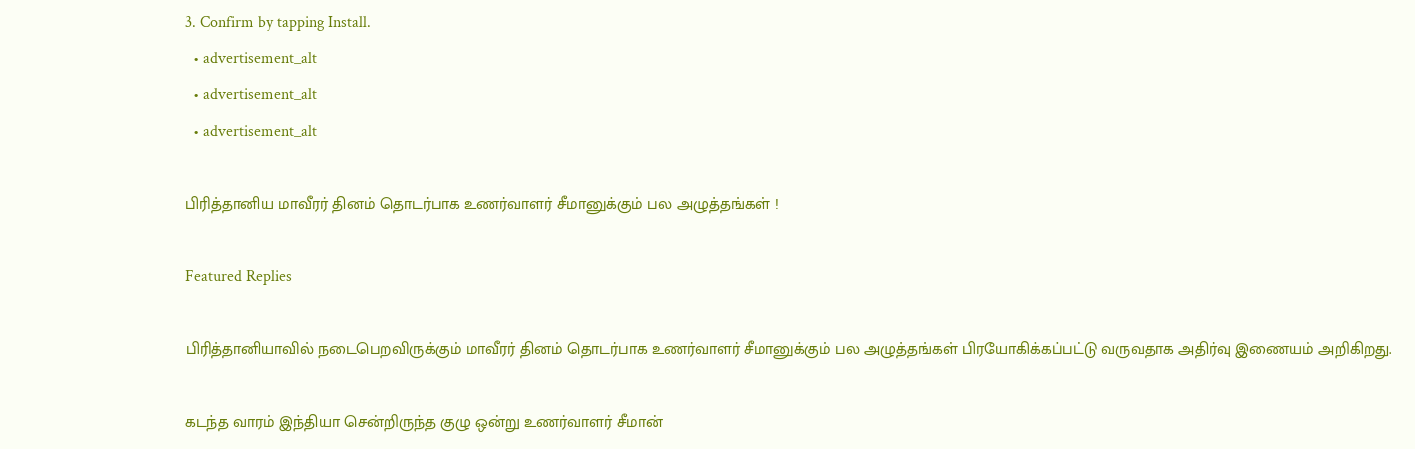3. Confirm by tapping Install.
  • advertisement_alt
  • advertisement_alt
  • advertisement_alt

பிரித்தானிய மாவீரர் தினம் தொடர்பாக உணர்வாளர் சீமானுக்கும் பல அழுத்தங்கள் !

Featured Replies

பிரித்தானியாவில் நடைபெறவிருக்கும் மாவீரர் தினம் தொடர்பாக உணர்வாளர் சீமானுக்கும் பல அழுத்தங்கள் பிரயோகிக்கப்பட்டு வருவதாக அதிர்வு இணையம் அறிகிறது.

கடந்த வாரம் இந்தியா சென்றிருந்த குழு ஒன்று உணர்வாளர் சீமான்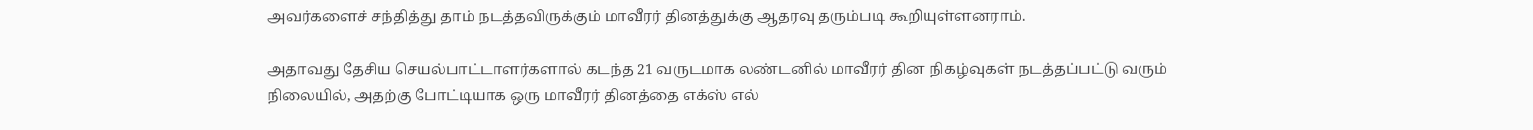அவர்களைச் சந்தித்து தாம் நடத்தவிருக்கும் மாவீரர் தினத்துக்கு ஆதரவு தரும்படி கூறியுள்ளனராம்.

அதாவது தேசிய செயல்பாட்டாளர்களால் கடந்த 21 வருடமாக லண்டனில் மாவீரர் தின நிகழ்வுகள் நடத்தப்பட்டு வரும் நிலையில், அதற்கு போட்டியாக ஒரு மாவீரர் தினத்தை எக்ஸ் எல்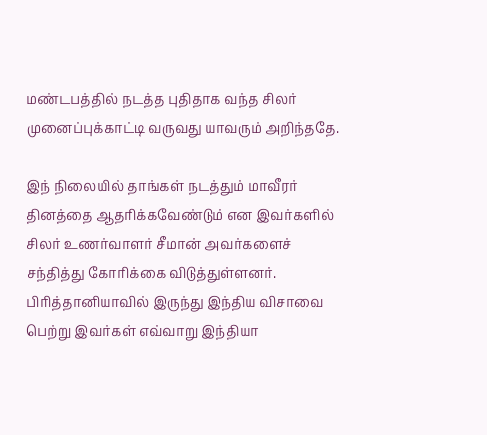மண்டபத்தில் நடத்த புதிதாக வந்த சிலர் முனைப்புக்காட்டி வருவது யாவரும் அறிந்ததே.

இந் நிலையில் தாங்கள் நடத்தும் மாவீரர் தினத்தை ஆதரிக்கவேண்டும் என இவர்களில் சிலர் உணர்வாளர் சீமான் அவர்களைச் சந்தித்து கோரிக்கை விடுத்துள்ளனர். பிரித்தானியாவில் இருந்து இந்திய விசாவை பெற்று இவர்கள் எவ்வாறு இந்தியா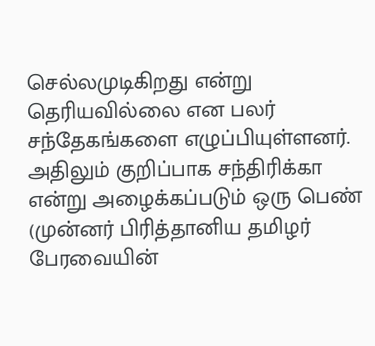செல்லமுடிகிறது என்று தெரியவில்லை என பலர் சந்தேகங்களை எழுப்பியுள்ளனர். அதிலும் குறிப்பாக சந்திரிக்கா என்று அழைக்கப்படும் ஒரு பெண் (முன்னர் பிரித்தானிய தமிழர் பேரவையின்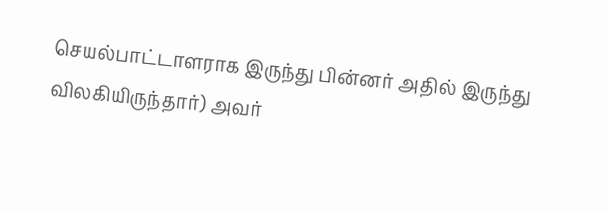செயல்பாட்டாளராக இருந்து பின்னர் அதில் இருந்து விலகியிருந்தார்) அவர்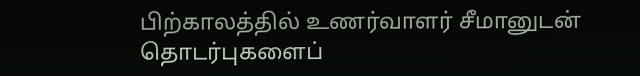பிற்காலத்தில் உணர்வாளர் சீமானுடன் தொடர்புகளைப்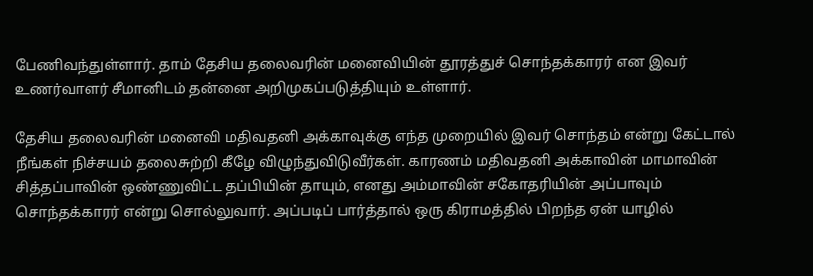பேணிவந்துள்ளார். தாம் தேசிய தலைவரின் மனைவியின் தூரத்துச் சொந்தக்காரர் என இவர் உணர்வாளர் சீமானிடம் தன்னை அறிமுகப்படுத்தியும் உள்ளார்.

தேசிய தலைவரின் மனைவி மதிவதனி அக்காவுக்கு எந்த முறையில் இவர் சொந்தம் என்று கேட்டால் நீங்கள் நிச்சயம் தலைசுற்றி கீழே விழுந்துவிடுவீர்கள். காரணம் மதிவதனி அக்காவின் மாமாவின் சித்தப்பாவின் ஒண்ணுவிட்ட தப்பியின் தாயும், எனது அம்மாவின் சகோதரியின் அப்பாவும் சொந்தக்காரர் என்று சொல்லுவார். அப்படிப் பார்த்தால் ஒரு கிராமத்தில் பிறந்த ஏன் யாழில்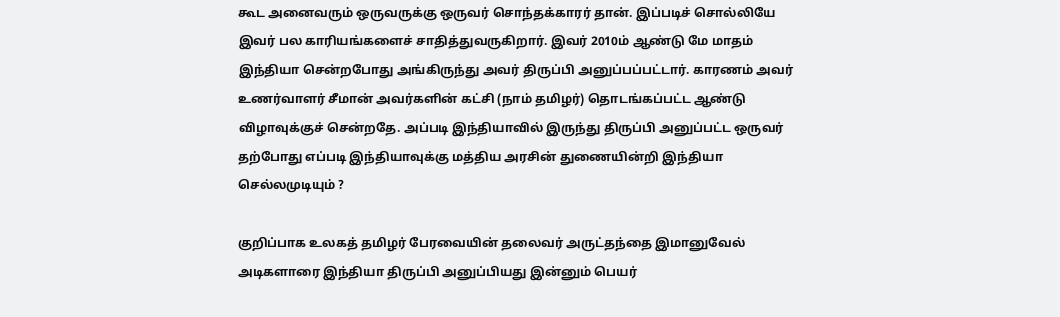கூட அனைவரும் ஒருவருக்கு ஒருவர் சொந்தக்காரர் தான். இப்படிச் சொல்லியே இவர் பல காரியங்களைச் சாதித்துவருகிறார். இவர் 2010ம் ஆண்டு மே மாதம் இந்தியா சென்றபோது அங்கிருந்து அவர் திருப்பி அனுப்பப்பட்டார். காரணம் அவர் உணர்வாளர் சீமான் அவர்களின் கட்சி (நாம் தமிழர்) தொடங்கப்பட்ட ஆண்டு விழாவுக்குச் சென்றதே. அப்படி இந்தியாவில் இருந்து திருப்பி அனுப்பட்ட ஒருவர் தற்போது எப்படி இந்தியாவுக்கு மத்திய அரசின் துணையின்றி இந்தியா செல்லமுடியும் ?

குறிப்பாக உலகத் தமிழர் பேரவையின் தலைவர் அருட்தந்தை இமானுவேல் அடிகளாரை இந்தியா திருப்பி அனுப்பியது இன்னும் பெயர்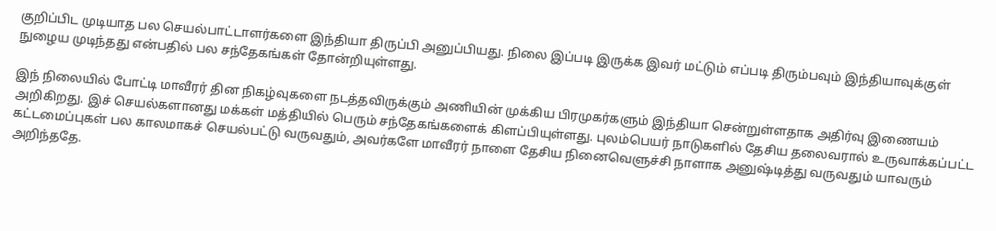குறிப்பிட முடியாத பல செயல்பாட்டாளர்களை இந்தியா திருப்பி அனுப்பியது. நிலை இப்படி இருக்க இவர் மட்டும் எப்படி திரும்பவும் இந்தியாவுக்குள் நுழைய முடிந்தது என்பதில் பல சந்தேகங்கள் தோன்றியுள்ளது.

இந் நிலையில் போட்டி மாவீரர் தின நிகழ்வுகளை நடத்தவிருக்கும் அணியின் முக்கிய பிரமுகர்களும் இந்தியா சென்றுள்ளதாக அதிர்வு இணையம் அறிகிறது. இச் செயல்களானது மக்கள் மத்தியில் பெரும் சந்தேகங்களைக் கிளப்பியுள்ளது. புலம்பெயர் நாடுகளில் தேசிய தலைவரால் உருவாக்கப்பட்ட கட்டமைப்புகள் பல காலமாகச் செயல்பட்டு வருவதும், அவர்களே மாவீரர் நாளை தேசிய நினைவெளுச்சி நாளாக அனுஷ்டித்து வருவதும் யாவரும் அறிந்ததே.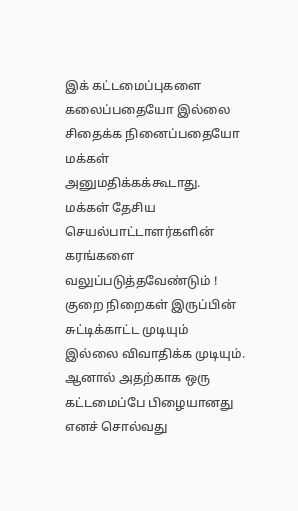இக் கட்டமைப்புகளை கலைப்பதையோ இல்லை சிதைக்க நினைப்பதையோ மக்கள் அனுமதிக்கக்கூடாது. மக்கள் தேசிய செயல்பாட்டாளர்களின் கரங்களை வலுப்படுத்தவேண்டும் ! குறை நிறைகள் இருப்பின் சுட்டிக்காட்ட முடியும் இல்லை விவாதிக்க முடியும். ஆனால் அதற்காக ஒரு கட்டமைப்பே பிழையானது எனச் சொல்வது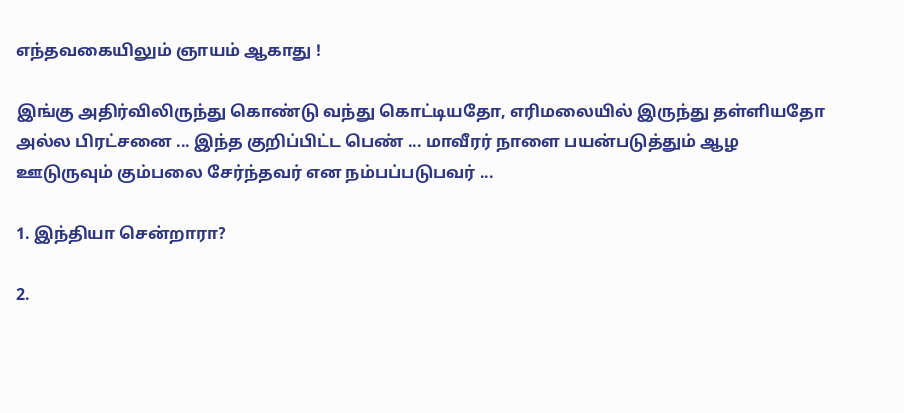எந்தவகையிலும் ஞாயம் ஆகாது !

இங்கு அதிர்விலிருந்து கொண்டு வந்து கொட்டியதோ, எரிமலையில் இருந்து தள்ளியதோ அல்ல பிரட்சனை ... இந்த குறிப்பிட்ட பெண் ... மாவீரர் நாளை பயன்படுத்தும் ஆழ ஊடுருவும் கும்பலை சேர்ந்தவர் என நம்பப்படுபவர் ...

1. இந்தியா சென்றாரா?

2.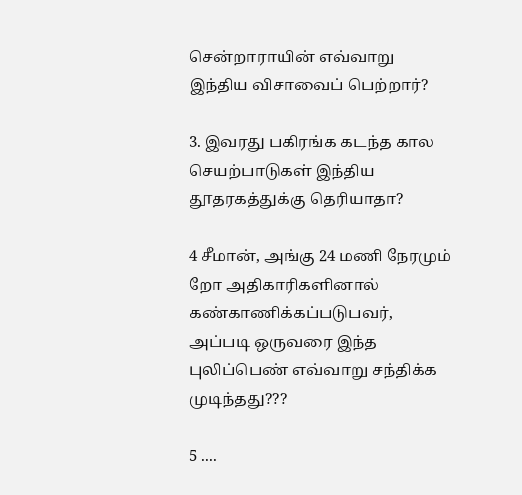சென்றாராயின் எவ்வாறு இந்திய விசாவைப் பெற்றார்?

3. இவரது பகிரங்க கடந்த கால செயற்பாடுகள் இந்திய தூதரகத்துக்கு தெரியாதா?

4 சீமான், அங்கு 24 மணி நேரமும் றோ அதிகாரிகளினால் கண்காணிக்கப்படுபவர், அப்படி ஒருவரை இந்த புலிப்பெண் எவ்வாறு சந்திக்க முடிந்தது???

5 ....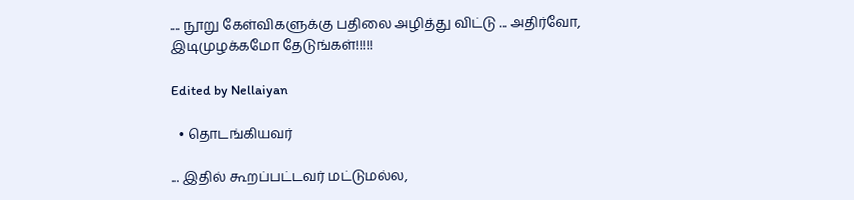.... நூறு கேள்விகளுக்கு பதிலை அழித்து விட்டு ... அதிர்வோ, இடிமுழக்கமோ தேடுங்கள்!!!!!

Edited by Nellaiyan

  • தொடங்கியவர்

... இதில் கூறப்பட்டவர் மட்டுமல்ல,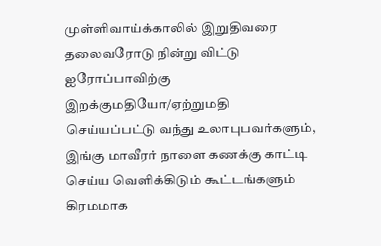முள்ளிவாய்க்காலில் இறுதிவரை தலைவரோடு நின்று விட்டு ஐரோப்பாவிற்கு இறக்குமதியோ/ஏற்றுமதி செய்யப்பட்டு வந்து உலாபுபவர்களும், இங்கு மாவீரர் நாளை கணக்கு காட்டி செய்ய வெளிக்கிடும் கூட்டங்களும் கிரமமாக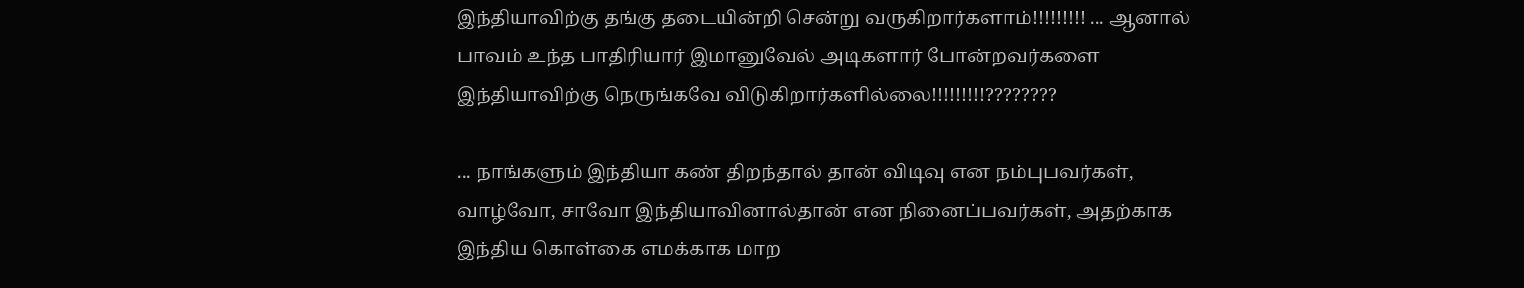இந்தியாவிற்கு தங்கு தடையின்றி சென்று வருகிறார்களாம்!!!!!!!!! ... ஆனால் பாவம் உந்த பாதிரியார் இமானுவேல் அடிகளார் போன்றவர்களை இந்தியாவிற்கு நெருங்கவே விடுகிறார்களில்லை!!!!!!!!!????????

... நாங்களும் இந்தியா கண் திறந்தால் தான் விடிவு என நம்புபவர்கள், வாழ்வோ, சாவோ இந்தியாவினால்தான் என நினைப்பவர்கள், அதற்காக இந்திய கொள்கை எமக்காக மாற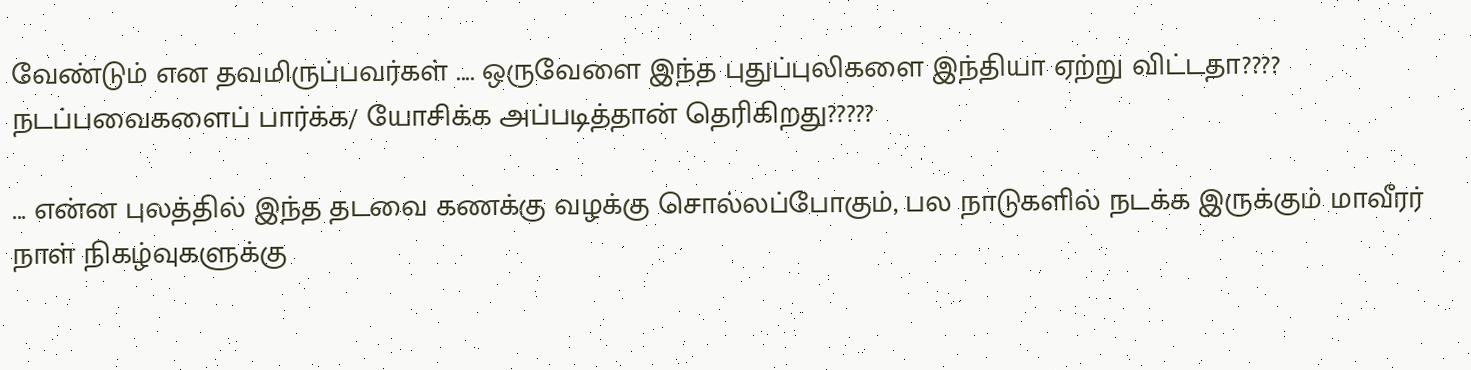வேண்டும் என தவமிருப்பவர்கள் .... ஒருவேளை இந்த புதுப்புலிகளை இந்தியா ஏற்று விட்டதா???? நடப்பவைகளைப் பார்க்க/ யோசிக்க அப்படித்தான் தெரிகிறது?????

... என்ன புலத்தில் இந்த தடவை கணக்கு வழக்கு சொல்லப்போகும், பல நாடுகளில் நடக்க இருக்கும் மாவீரர் நாள் நிகழ்வுகளுக்கு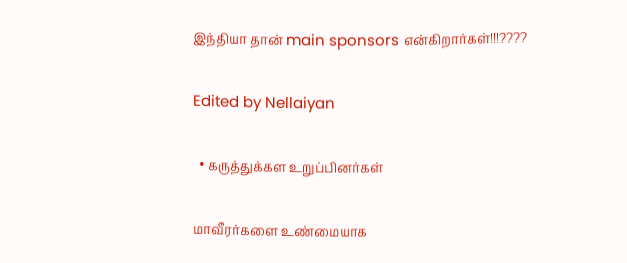இந்தியா தான் main sponsors என்கிறார்கள்!!!????

Edited by Nellaiyan

  • கருத்துக்கள உறுப்பினர்கள்

மாவீரர்களை உண்மையாக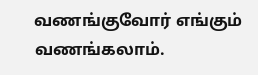வணங்குவோர் எங்கும் வணங்கலாம்.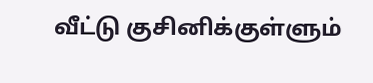வீட்டு குசினிக்குள்ளும்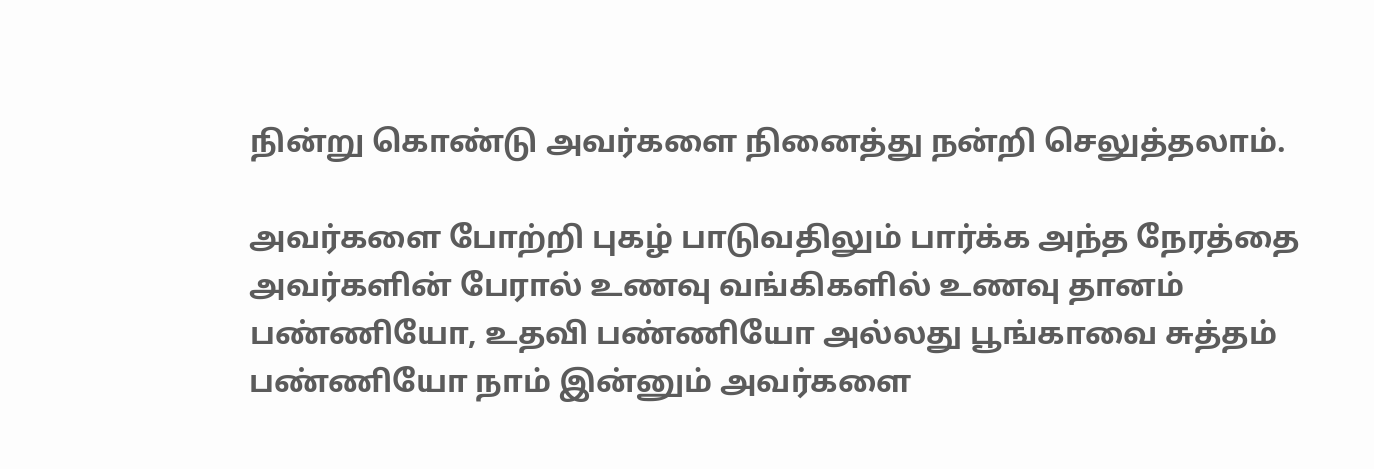நின்று கொண்டு அவர்களை நினைத்து நன்றி செலுத்தலாம்.

அவர்களை போற்றி புகழ் பாடுவதிலும் பார்க்க அந்த நேரத்தை அவர்களின் பேரால் உணவு வங்கிகளில் உணவு தானம் பண்ணியோ, உதவி பண்ணியோ அல்லது பூங்காவை சுத்தம் பண்ணியோ நாம் இன்னும் அவர்களை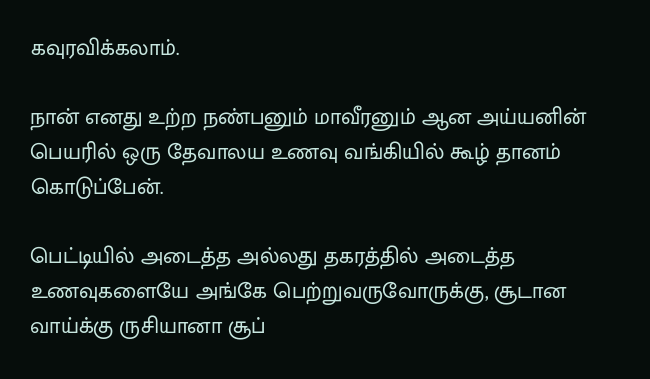கவுரவிக்கலாம்.

நான் எனது உற்ற நண்பனும் மாவீரனும் ஆன அய்யனின் பெயரில் ஒரு தேவாலய உணவு வங்கியில் கூழ் தானம் கொடுப்பேன்.

பெட்டியில் அடைத்த அல்லது தகரத்தில் அடைத்த உணவுகளையே அங்கே பெற்றுவருவோருக்கு, சூடான வாய்க்கு ருசியானா சூப்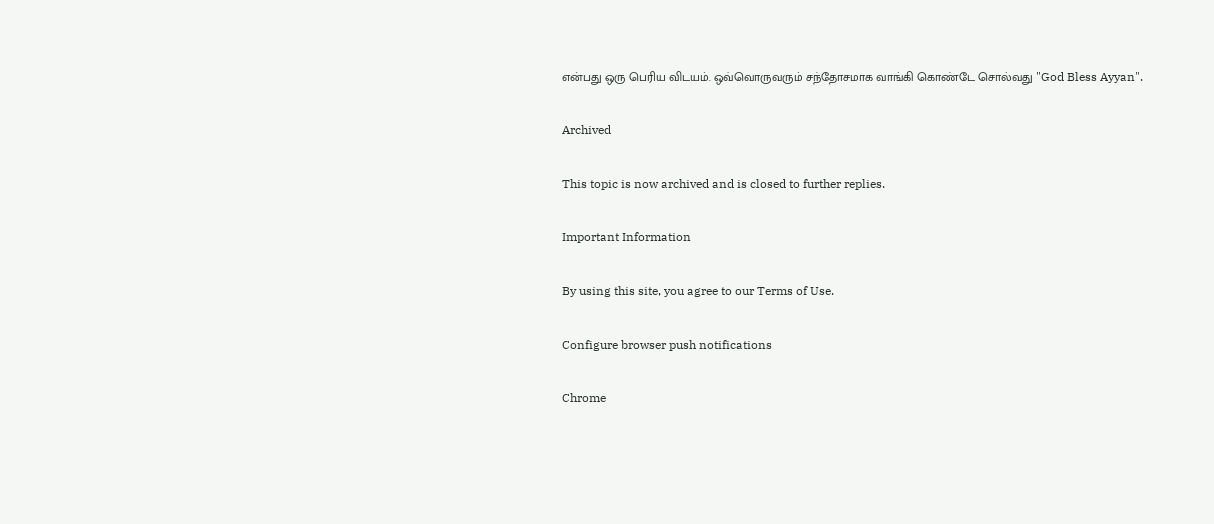என்பது ஒரு பெரிய விடயம். ஒவ்வொருவரும் சந்தோசமாக வாங்கி கொண்டே சொல்வது "God Bless Ayyan".

Archived

This topic is now archived and is closed to further replies.

Important Information

By using this site, you agree to our Terms of Use.

Configure browser push notifications

Chrome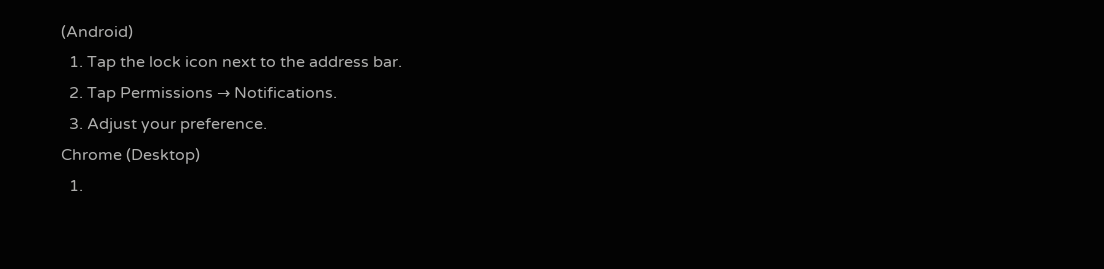(Android)
  1. Tap the lock icon next to the address bar.
  2. Tap Permissions → Notifications.
  3. Adjust your preference.
Chrome (Desktop)
  1.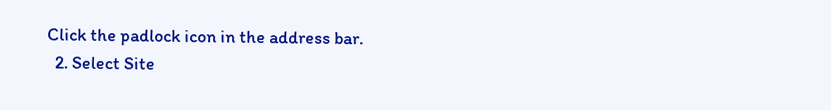Click the padlock icon in the address bar.
  2. Select Site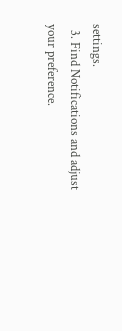settings.
  3. Find Notifications and adjust your preference.